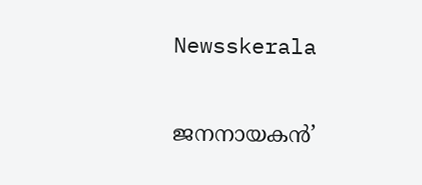Newsskerala

ജനനായകന്‍’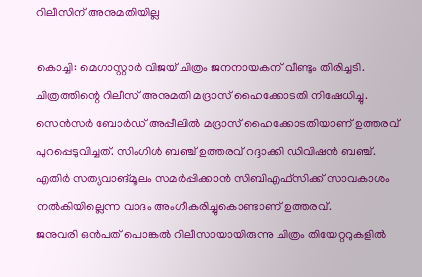റിലീസിന് അനുമതിയില്ല

കൊച്ചി: മെഗാസ്റ്റാര്‍ വിജയ് ചിത്രം ജനനായകന് വീണ്ടും തിരിച്ചടി. ചിത്രത്തിന്റെ റിലീസ് അനുമതി മദ്രാസ് ഹൈക്കോടതി നിഷേധിച്ചു. സെന്‍സര്‍ ബോര്‍ഡ് അപ്പീലില്‍ മദ്രാസ് ഹൈക്കോടതിയാണ് ഉത്തരവ് പുറപ്പെടുവിച്ചത്. സിംഗിള്‍ ബഞ്ച് ഉത്തരവ് റദ്ദാക്കി ഡിവിഷന്‍ ബഞ്ച്. എതിര്‍ സത്യവാങ്മൂലം സമര്‍പ്പിക്കാന്‍ സിബിഎഫ്‌സിക്ക് സാവകാശം നല്‍കിയില്ലെന്ന വാദം അംഗീകരിച്ചുകൊണ്ടാണ് ഉത്തരവ്.
ജനുവരി ഒന്‍പത് പൊങ്കല്‍ റിലീസായായിരുന്നു ചിത്രം തിയേറ്ററുകളില്‍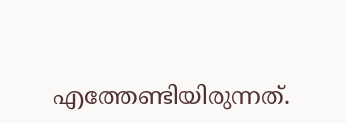എത്തേണ്ടിയിരുന്നത്.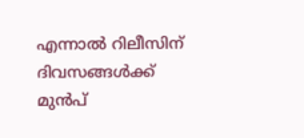എന്നാല്‍ റിലീസിന് ദിവസങ്ങള്‍ക്ക് മുന്‍പ്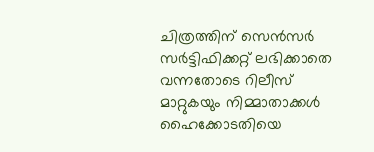ചിത്രത്തിന് സെന്‍സര്‍ സര്‍ട്ടിഫിക്കറ്റ് ലഭിക്കാതെ വന്നതോടെ റിലീസ് മാറ്റുകയും നിമ്മാതാക്കള്‍ ഹൈക്കോടതിയെ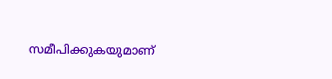സമീപിക്കുകയുമാണ്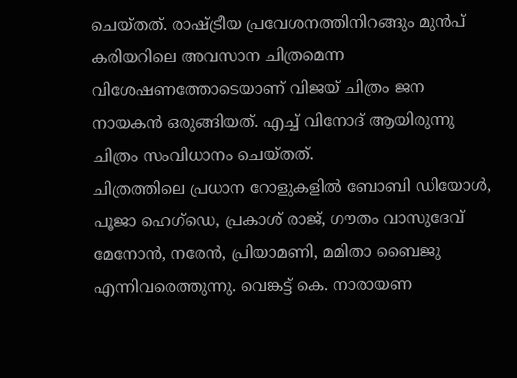ചെയ്തത്. രാഷ്ട്രീയ പ്രവേശനത്തിനിറങ്ങും മുന്‍പ് കരിയറിലെ അവസാന ചിത്രമെന്ന വിശേഷണത്തോടെയാണ് വിജയ് ചിത്രം ജന നായകന്‍ ഒരുങ്ങിയത്. എച്ച് വിനോദ് ആയിരുന്നു ചിത്രം സംവിധാനം ചെയ്തത്.
ചിത്രത്തിലെ പ്രധാന റോളുകളില്‍ ബോബി ഡിയോള്‍, പൂജാ ഹെഗ്‌ഡെ, പ്രകാശ് രാജ്, ഗൗതം വാസുദേവ് മേനോന്‍, നരേന്‍, പ്രിയാമണി, മമിതാ ബൈജു എന്നിവരെത്തുന്നു. വെങ്കട്ട് കെ. നാരായണ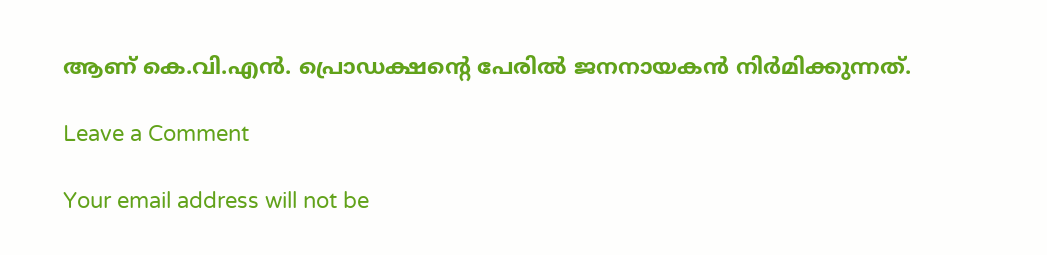ആണ് കെ.വി.എന്‍. പ്രൊഡക്ഷന്റെ പേരില്‍ ജനനായകന്‍ നിര്‍മിക്കുന്നത്.

Leave a Comment

Your email address will not be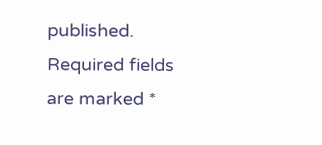published. Required fields are marked *